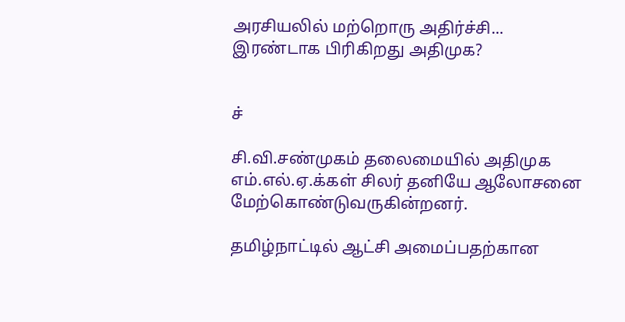அரசியலில் மற்றொரு அதிர்ச்சி... இரண்டாக பிரிகிறது அதிமுக?


ச்

சி.வி.சண்முகம் தலைமையில் அதிமுக எம்.எல்.ஏ.க்கள் சிலர் தனியே ஆலோசனை மேற்கொண்டுவருகின்றனர்.

தமிழ்நாட்டில் ஆட்சி அமைப்பதற்கான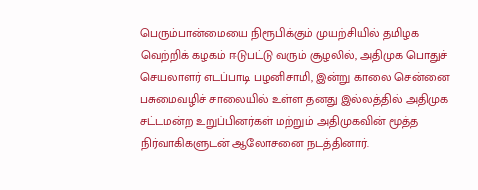பெரும்பான்மையை நிரூபிக்கும் முயற்சியில் தமிழக வெற்றிக் கழகம் ஈடுபட்டு வரும் சூழலில், அதிமுக பொதுச் செயலாளர் எடப்பாடி பழனிசாமி, இன்று காலை சென்னை பசுமைவழிச் சாலையில் உள்ள தனது இல்லத்தில் அதிமுக சட்டமன்ற உறுப்பினர்கள் மற்றும் அதிமுகவின் மூத்த நிர்வாகிகளுடன் ஆலோசனை நடத்தினார்.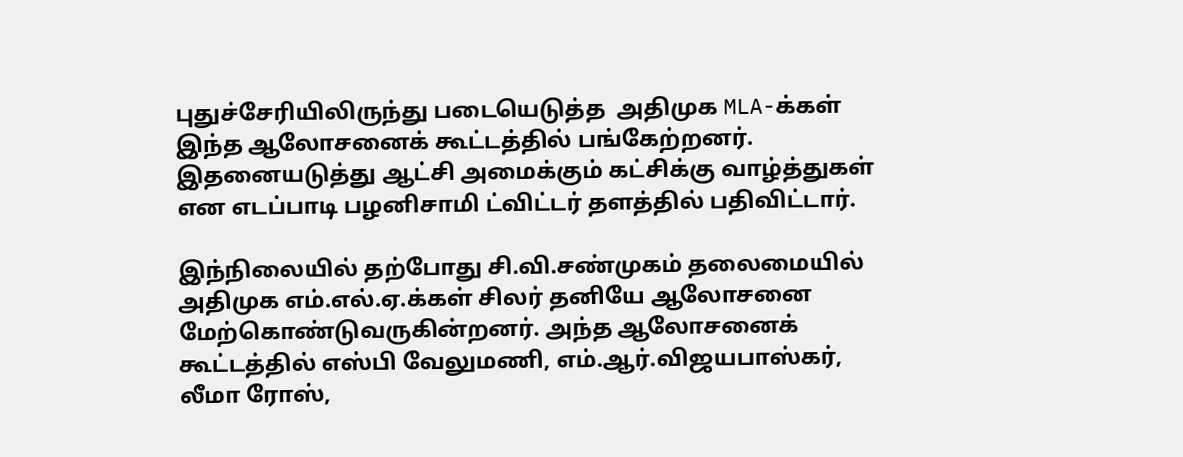புதுச்சேரியிலிருந்து படையெடுத்த  அதிமுக MLA-க்கள் இந்த ஆலோசனைக் கூட்டத்தில் பங்கேற்றனர். இதனையடுத்து ஆட்சி அமைக்கும் கட்சிக்கு வாழ்த்துகள் என எடப்பாடி பழனிசாமி ட்விட்டர் தளத்தில் பதிவிட்டார்.

இந்நிலையில் தற்போது சி.வி.சண்முகம் தலைமையில் அதிமுக எம்.எல்.ஏ.க்கள் சிலர் தனியே ஆலோசனை மேற்கொண்டுவருகின்றனர். அந்த ஆலோசனைக் கூட்டத்தில் எஸ்பி வேலுமணி, எம்.ஆர்.விஜயபாஸ்கர், லீமா ரோஸ்,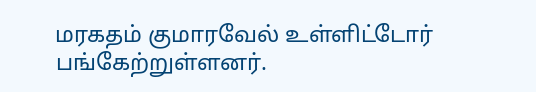மரகதம் குமாரவேல் உள்ளிட்டோர் பங்கேற்றுள்ளனர்.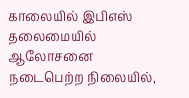காலையில் இபிஎஸ் தலைமையில் ஆலோசனை நடைபெற்ற நிலையில்,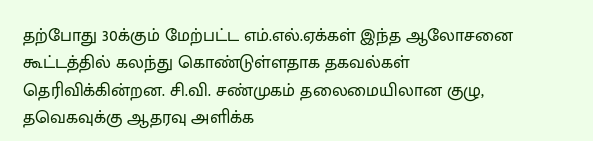தற்போது 30க்கும் மேற்பட்ட எம்.எல்.ஏக்கள் இந்த ஆலோசனை கூட்டத்தில் கலந்து கொண்டுள்ளதாக தகவல்கள் தெரிவிக்கின்றன. சி.வி. சண்முகம் தலைமையிலான குழு, தவெகவுக்கு ஆதரவு அளிக்க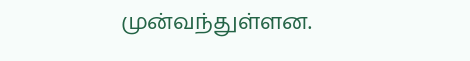முன்வந்துள்ளன.